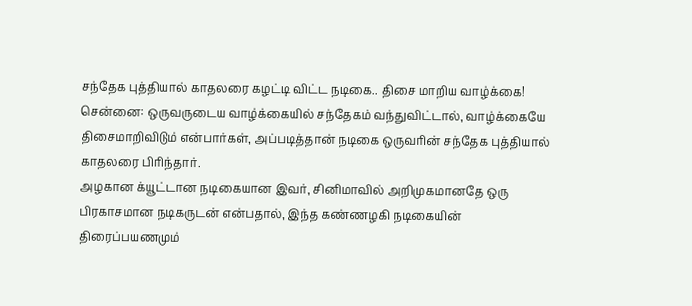சந்தேக புத்தியால் காதலரை கழட்டி விட்ட நடிகை.. திசை மாறிய வாழ்க்கை!
சென்னை: ஒருவருடைய வாழ்க்கையில் சந்தேகம் வந்துவிட்டால், வாழ்க்கையே திசைமாறிவிடும் என்பார்கள், அப்படித்தான் நடிகை ஒருவரின் சந்தேக புத்தியால் காதலரை பிரிந்தார்.
அழகான க்யூட்டான நடிகையான இவர், சினிமாவில் அறிமுகமானதே ஒரு பிரகாசமான நடிகருடன் என்பதால், இந்த கண்ணழகி நடிகையின் திரைப்பயணமும்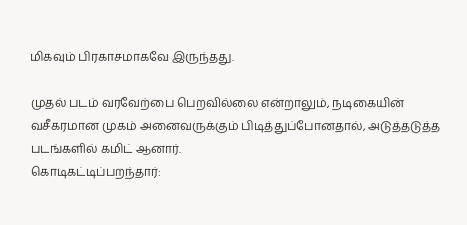மிகவும் பிரகாசமாகவே இருந்தது.

முதல் படம் வரவேற்பை பெறவில்லை என்றாலும், நடிகையின் வசீகரமான முகம் அனைவருக்கும் பிடித்துப்போனதால், அடுத்தடுத்த படங்களில் கமிட் ஆனார்.
கொடிகட்டிப்பறந்தார்: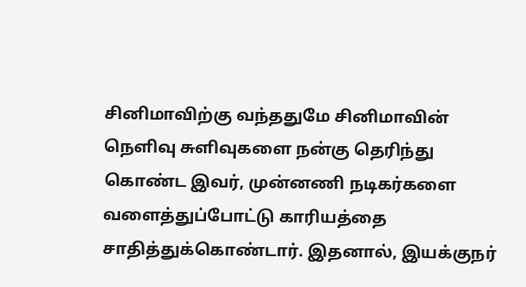சினிமாவிற்கு வந்ததுமே சினிமாவின் நெளிவு சுளிவுகளை நன்கு தெரிந்து கொண்ட இவர், முன்னணி நடிகர்களை வளைத்துப்போட்டு காரியத்தை சாதித்துக்கொண்டார். இதனால், இயக்குநர்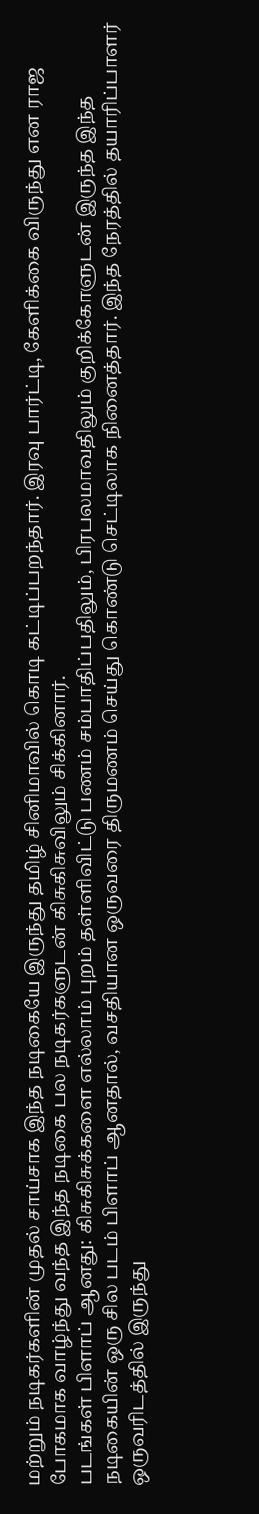மற்றும் நடிகர்களின் முதல் சாய்சாக இந்த நடிகையே இருந்து தமிழ் சினிமாவில் கொடி கட்டிப்பறந்தார். இரவு பார்ட்டி, கேளிக்கை விருந்து என ராஜ போகமாக வாழ்ந்து வந்த இந்த நடிகை பல நடிகர்களுடன் கிசுகிசுவிலும் சிக்கினார்.
படங்கள் பிளாப் ஆனது: கிசுகிசுக்களை எல்லாம் புறம் தள்ளிவிட்டு பணம் சம்பாதிப்பதிலும், பிரபலமாவதிலும் குறிக்கோளுடன் இருந்த இந்த நடிகையின் ஒரு சில படம் பிளாப் ஆனதால், வசதியான ஒருவரை திருமணம் செய்து கொண்டு செட்டிலாக நினைத்தார். இந்த நேரத்தில் தயாரிப்பாளர் ஒருவரிடத்தில் இருந்து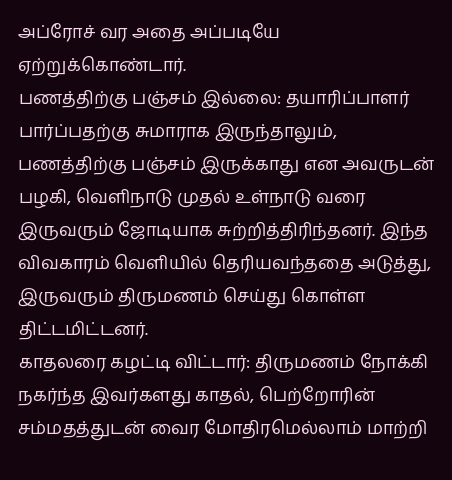அப்ரோச் வர அதை அப்படியே ஏற்றுக்கொண்டார்.
பணத்திற்கு பஞ்சம் இல்லை: தயாரிப்பாளர் பார்ப்பதற்கு சுமாராக இருந்தாலும், பணத்திற்கு பஞ்சம் இருக்காது என அவருடன் பழகி, வெளிநாடு முதல் உள்நாடு வரை இருவரும் ஜோடியாக சுற்றித்திரிந்தனர். இந்த விவகாரம் வெளியில் தெரியவந்ததை அடுத்து, இருவரும் திருமணம் செய்து கொள்ள திட்டமிட்டனர்.
காதலரை கழட்டி விட்டார்: திருமணம் நோக்கி நகர்ந்த இவர்களது காதல், பெற்றோரின் சம்மதத்துடன் வைர மோதிரமெல்லாம் மாற்றி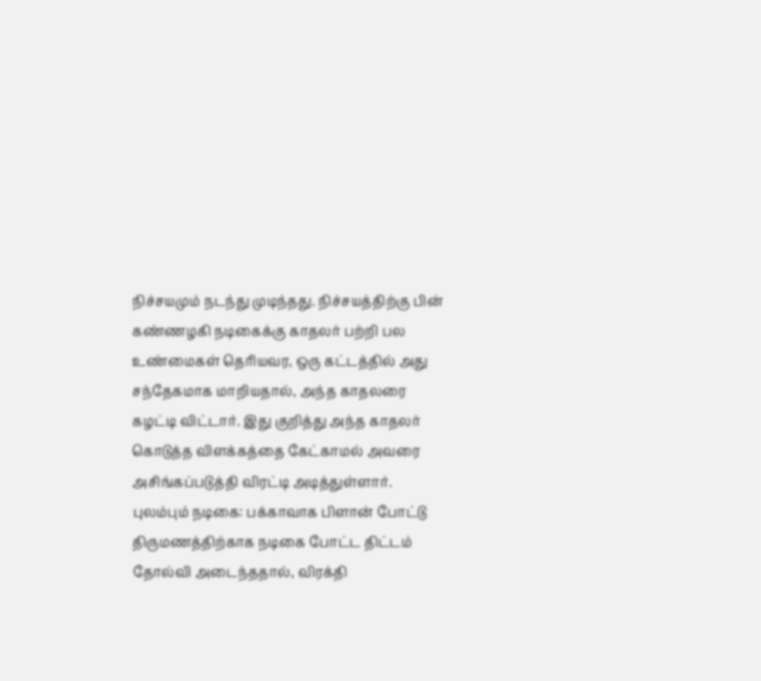நிச்சயமும் நடந்து முடிந்தது. நிச்சயத்திற்கு பின் கண்ணழகி நடிகைக்கு காதலர் பற்றி பல உண்மைகள் தெரியவர, ஒரு கட்டத்தில் அது சந்தேகமாக மாறியதால், அந்த காதலரை கழட்டி விட்டார். இது குறித்து அந்த காதலர் கொடுத்த விளக்கத்தை கேட்காமல் அவரை அசிங்கப்படுத்தி விரட்டி அடித்துள்ளார்.
புலம்பும் நடிகை: பக்காவாக பிளான் போட்டு திருமணத்திற்காக நடிகை போட்ட திட்டம் தோல்வி அடைந்ததால், விரக்தி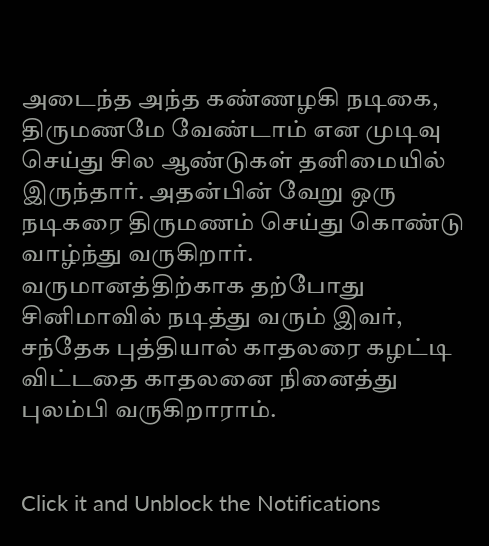அடைந்த அந்த கண்ணழகி நடிகை, திருமணமே வேண்டாம் என முடிவு செய்து சில ஆண்டுகள் தனிமையில் இருந்தார். அதன்பின் வேறு ஒரு நடிகரை திருமணம் செய்து கொண்டு வாழ்ந்து வருகிறார். வருமானத்திற்காக தற்போது சினிமாவில் நடித்து வரும் இவர், சந்தேக புத்தியால் காதலரை கழட்டி விட்டதை காதலனை நினைத்து புலம்பி வருகிறாராம்.


Click it and Unblock the Notifications